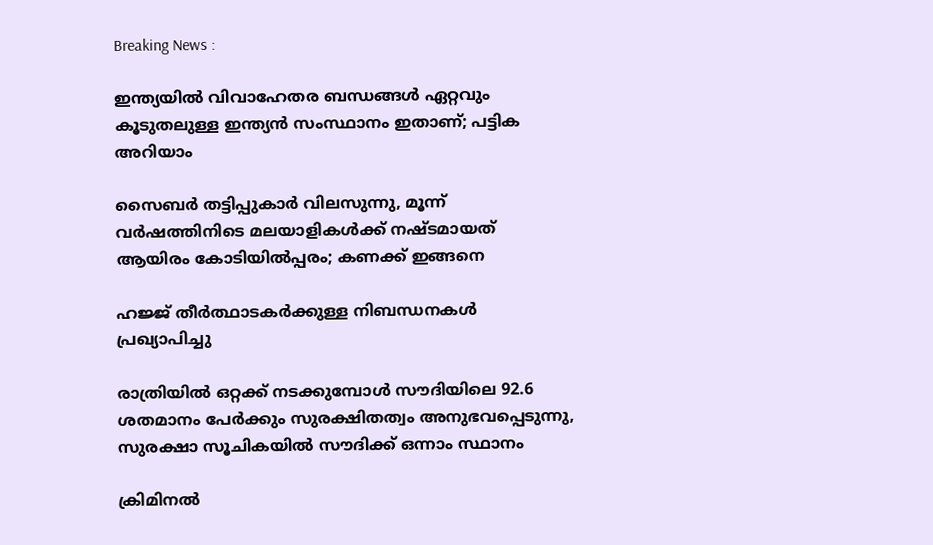Breaking News :

ഇന്ത്യയില്‍ വിവാഹേതര ബന്ധങ്ങള്‍ ഏറ്റവും കൂടുതലുള്ള ഇന്ത്യന്‍ സംസ്ഥാനം ഇതാണ്; പട്ടിക അറിയാം

സൈബര്‍ തട്ടിപ്പുകാര്‍ വിലസുന്നു, മൂന്ന് വര്‍ഷത്തിനിടെ മലയാളികള്‍ക്ക് നഷ്ടമായത് ആയിരം കോടിയില്‍പ്പരം; കണക്ക് ഇങ്ങനെ

ഹജ്ജ് തീർത്ഥാടകർക്കുള്ള നിബന്ധനകൾ പ്രഖ്യാപിച്ചു

രാത്രിയിൽ ഒറ്റക്ക് നടക്കുമ്പോൾ സൗദിയിലെ 92.6 ശതമാനം പേർക്കും സുരക്ഷിതത്വം അനുഭവപ്പെടുന്നു, സുരക്ഷാ സൂചികയിൽ സൗദിക്ക് ഒന്നാം സ്ഥാനം

ക്രിമിനല്‍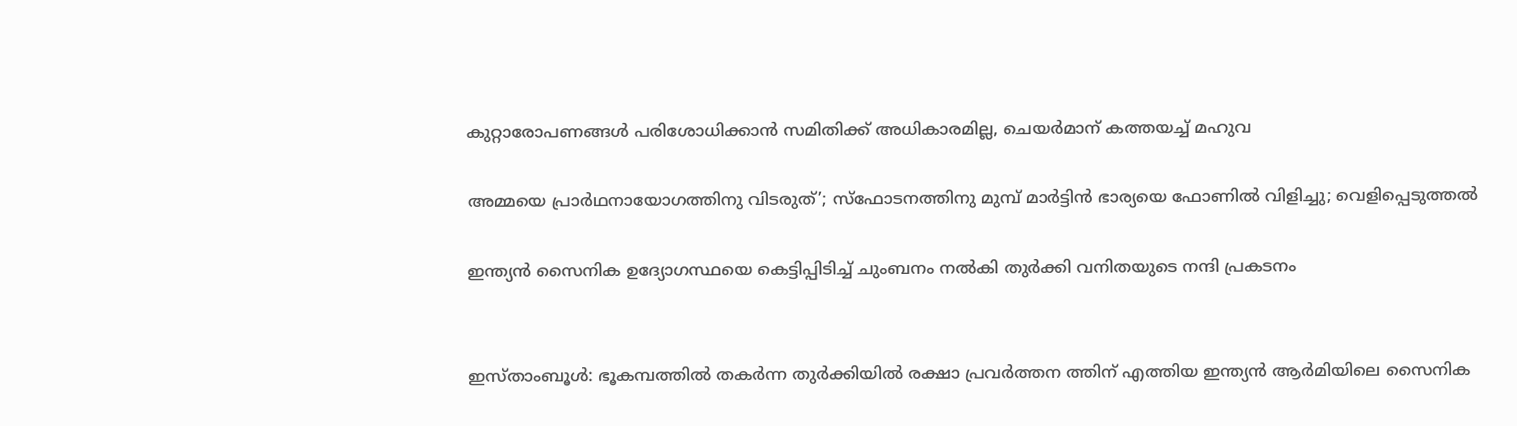കുറ്റാരോപണങ്ങള്‍ പരിശോധിക്കാന്‍ സമിതിക്ക്‌ അധികാരമില്ല, ചെയര്‍മാന്‌ കത്തയച്ച് മഹുവ

അമ്മയെ പ്രാര്‍ഥനായോഗത്തിനു വിടരുത്’; സ്‌ഫോടനത്തിനു മുമ്പ് മാര്‍ട്ടിന്‍ ഭാര്യയെ ഫോണില്‍ വിളിച്ചു; വെളിപ്പെടുത്തല്‍

ഇന്ത്യന്‍ സൈനിക ഉദ്യോഗസ്ഥയെ കെട്ടിപ്പിടിച്ച് ചുംബനം നല്‍കി തുര്‍ക്കി വനിതയുടെ നന്ദി പ്രകടനം


ഇസ്താംബൂള്‍: ഭൂകമ്പത്തില്‍ തകര്‍ന്ന തുര്‍ക്കിയില്‍ രക്ഷാ പ്രവര്‍ത്തന ത്തിന് എത്തിയ ഇന്ത്യന്‍ ആര്‍മിയിലെ സൈനിക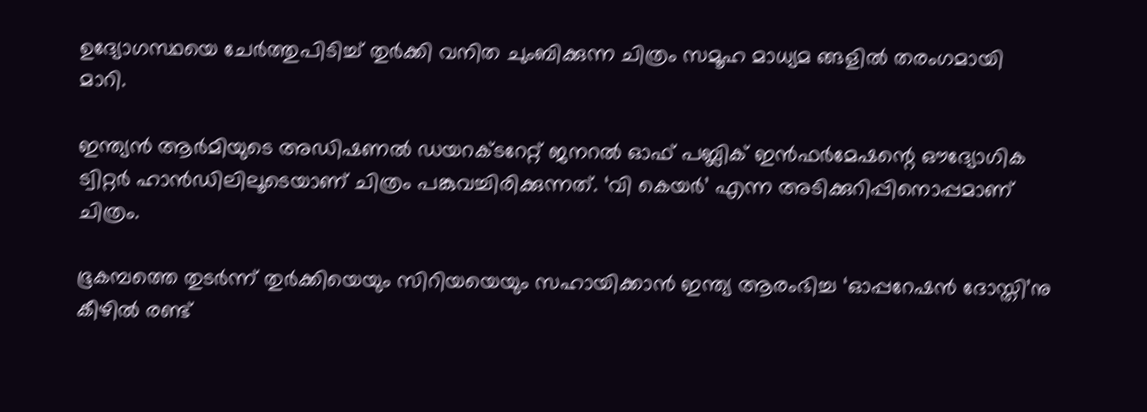ഉദ്യോഗസ്ഥയെ ചേര്‍ത്തുപിടിച്ച് തുര്‍ക്കി വനിത ചുംബിക്കുന്ന ചിത്രം സമൂഹ മാധ്യമ ങ്ങളില്‍ തരംഗമായി മാറി.

ഇന്ത്യന്‍ ആര്‍മിയുടെ അഡിഷണല്‍ ഡയറക്ടറേറ്റ് ജനറല്‍ ഓഫ് പബ്ലിക് ഇന്‍ഫര്‍മേഷന്റെ ഔദ്യോഗിക ട്വിറ്റര്‍ ഹാന്‍ഡിലിലൂടെയാണ് ചിത്രം പങ്കുവച്ചിരിക്കുന്നത്. ‘വി കെയര്‍’ എന്ന അടിക്കുറിപ്പിനൊപ്പമാണ് ചിത്രം.

ഭൂകമ്പത്തെ തുടര്‍ന്ന് തുര്‍ക്കിയെയും സിറിയയെയും സഹായിക്കാന്‍ ഇന്ത്യ ആരംഭിച്ച ‘ഓപ്പറേഷന്‍ ദോസ്തി’നു കീഴില്‍ രണ്ട്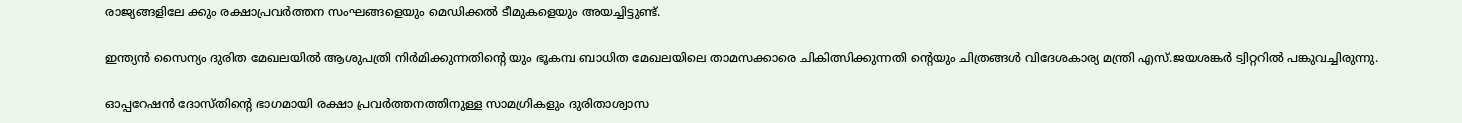രാജ്യങ്ങളിലേ ക്കും രക്ഷാപ്രവര്‍ത്തന സംഘങ്ങളെയും മെഡിക്കല്‍ ടീമുകളെയും അയച്ചിട്ടുണ്ട്.

ഇന്ത്യന്‍ സൈന്യം ദുരിത മേഖലയില്‍ ആശുപത്രി നിര്‍മിക്കുന്നതിന്റെ യും ഭൂകമ്പ ബാധിത മേഖലയിലെ താമസക്കാരെ ചികിത്സിക്കുന്നതി ന്റെയും ചിത്രങ്ങള്‍ വിദേശകാര്യ മന്ത്രി എസ്.ജയശങ്കര്‍ ട്വിറ്ററില്‍ പങ്കുവച്ചിരുന്നു.

ഓപ്പറേഷന്‍ ദോസ്തിന്റെ ഭാഗമായി രക്ഷാ പ്രവര്‍ത്തനത്തിനുള്ള സാമഗ്രികളും ദുരിതാശ്വാസ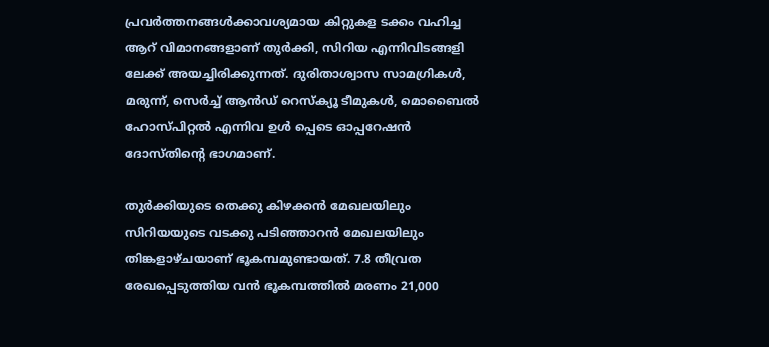പ്രവര്‍ത്തനങ്ങള്‍ക്കാവശ്യമായ കിറ്റുകള ടക്കം വഹിച്ച ആറ് വിമാനങ്ങളാണ് തുര്‍ക്കി, സിറിയ എന്നിവിടങ്ങളി ലേക്ക് അയച്ചിരിക്കുന്നത്. ദുരിതാശ്വാസ സാമഗ്രികള്‍, മരുന്ന്, സെര്‍ച്ച് ആന്‍ഡ് റെസ്‌ക്യൂ ടീമുകള്‍, മൊബൈല്‍ ഹോസ്പിറ്റല്‍ എന്നിവ ഉള്‍ പ്പെടെ ഓപ്പറേഷന്‍ ദോസ്തിന്റെ ഭാഗമാണ്.

തുര്‍ക്കിയുടെ തെക്കു കിഴക്കന്‍ മേഖലയിലും സിറിയയുടെ വടക്കു പടിഞ്ഞാറന്‍ മേഖലയിലും തിങ്കളാഴ്ചയാണ് ഭൂകമ്പമുണ്ടായത്. 7.8 തീവ്രത രേഖപ്പെടുത്തിയ വന്‍ ഭൂകമ്പത്തില്‍ മരണം 21,000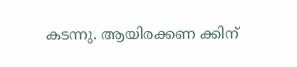കടന്നു. ആയിരക്കണ ക്കിന്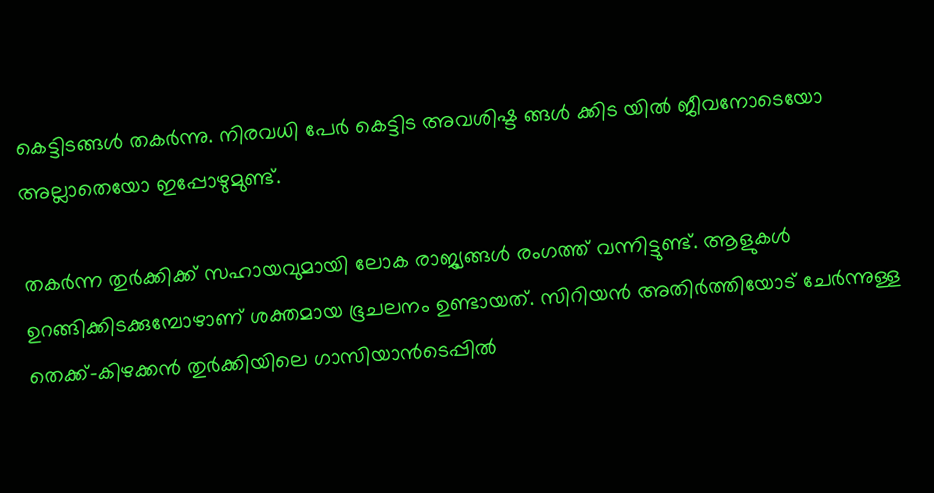കെട്ടിടങ്ങള്‍ തകര്‍ന്നു. നിരവധി പേര്‍ കെട്ടിട അവശിഷ്ട ങ്ങള്‍ ക്കിട യില്‍ ജീവനോടെയോ അല്ലാതെയോ ഇപ്പോഴുമുണ്ട്.

തകര്‍ന്ന തുര്‍ക്കിക്ക് സഹായവുമായി ലോക രാജ്യങ്ങള്‍ രംഗത്ത് വന്നിട്ടുണ്ട്. ആളുകള്‍ ഉറങ്ങിക്കിടക്കുമ്പോഴാണ് ശക്തമായ ഭൂചലനം ഉണ്ടായത്. സിറിയന്‍ അതിര്‍ത്തിയോട് ചേര്‍ന്നുള്ള തെക്ക്-കിഴക്കന്‍ തുര്‍ക്കിയിലെ ഗാസിയാന്‍ടെപ്പില്‍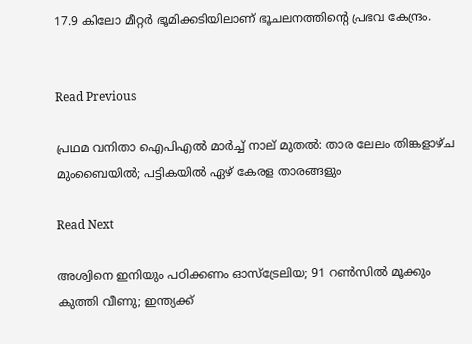17.9 കിലോ മീറ്റര്‍ ഭൂമിക്കടിയിലാണ് ഭൂചലനത്തിന്റെ പ്രഭവ കേന്ദ്രം.


Read Previous

പ്രഥമ വനിതാ ഐപിഎല്‍ മാര്‍ച്ച് നാല് മുതല്‍: താര ലേലം തിങ്കളാഴ്ച മുംബൈയില്‍; പട്ടികയില്‍ ഏഴ് കേരള താരങ്ങളും

Read Next

അശ്വിനെ ഇനിയും പഠിക്കണം ഓസ്‌ട്രേലിയ; 91 റണ്‍സില്‍ മൂക്കും കുത്തി വീണു; ഇന്ത്യക്ക്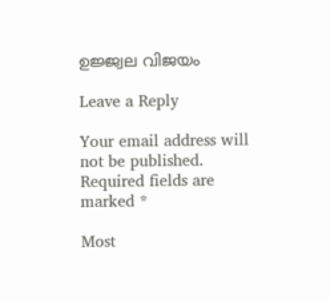ഉജ്ജ്വല വിജയം

Leave a Reply

Your email address will not be published. Required fields are marked *

Most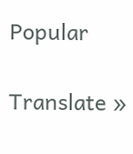Popular

Translate »